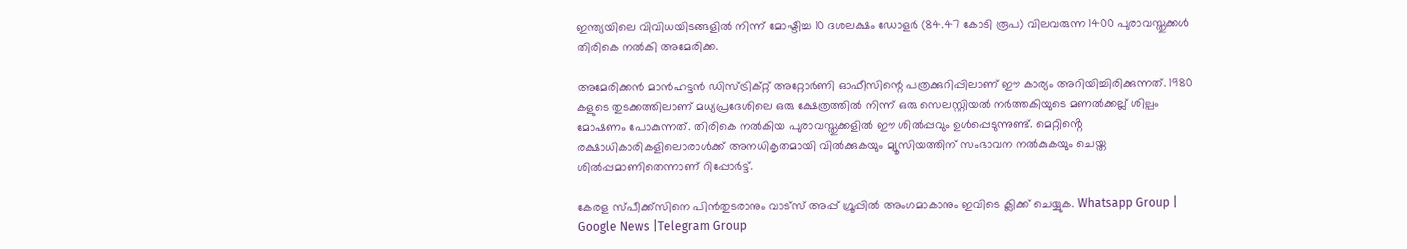ഇന്ത്യയിലെ വിവിധയിടങ്ങളില്‍ നിന്ന് മോഷ്ടിച്ച 10 ദശലക്ഷം ഡോളർ (84.47 കോടി രൂപ) വിലവരുന്ന 1400 പുരാവസ്തുക്കള്‍ തിരികെ നല്‍കി അമേരിക്ക.

അമേരിക്കൻ മാൻഹട്ടൻ ഡിസ്ട്രിക്റ്റ് അറ്റോർണി ഓഫീസിന്റെ പത്രക്കുറിപ്പിലാണ് ‌ഈ കാര്യം അറിയിച്ചിരിക്കുന്നത്. 1980 കളുടെ തുടക്കത്തിലാണ് മധ്യപ്രദേശിലെ ഒരു ക്ഷേത്രത്തില്‍ നിന്ന് ഒരു സെലസ്റ്റിയല്‍ നർത്തകിയുടെ മണല്‍ക്കല്ല് ശില്പം മോഷണം പോകുന്നത്. തിരികെ നല്‍കിയ പുരാവസ്തുക്കളില്‍ ഈ ശില്‍പ്പവും ഉള്‍പ്പെടുന്നുണ്ട്. മെറ്റിൻ്റെ രക്ഷാധികാരികളിലൊരാള്‍ക്ക് അനധികൃതമായി വില്‍ക്കുകയും മ്യൂസിയത്തിന് സംഭാവന നല്‍കുകയും ചെയ്ത ശില്‍പ്പമാണിതെന്നാണ് റിപ്പോർട്ട്.

കേരള സ്പീക്ക്സിനെ പിൻതുടരാനും വാട്സ് അപ്പ് ഗ്രൂപ്പിൽ അംഗമാകാനും ഇവിടെ ക്ലിക്ക് ചെയ്യുക. Whatsapp Group | Google News |Telegram Group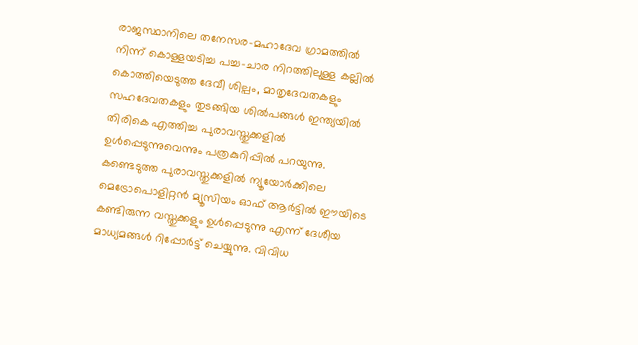രാജസ്ഥാനിലെ തനേസര-മഹാദേവ ഗ്രാമത്തില്‍ നിന്ന് കൊള്ളയടിച്ച പച്ച-ചാര നിറത്തിലുള്ള കല്ലില്‍ കൊത്തിയെടുത്ത ദേവീ ശില്പം, മാതൃദേവതകളും സഹദേവതകളും തുടങ്ങിയ ശില്‍പങ്ങള്‍ ഇന്ത്യയില്‍ തിരികെ എത്തിച്ച പുരാവസ്തുക്കളില്‍ ഉള്‍പ്പെടുന്നുവെന്നും പത്രകുറിപ്പില്‍ പറയുന്നു. കണ്ടെടുത്ത പുരാവസ്തുക്കളില്‍ ന്യൂയോർക്കിലെ മെട്രോപൊളിറ്റൻ മ്യൂസിയം ഓഫ് ആർട്ടില്‍ ഈയിടെ കണ്ടിരുന്ന വസ്തുക്കളും ഉള്‍പ്പെടുന്നു എന്ന് ദേശീയ മാധ്യമങ്ങള്‍ റിപ്പോർട്ട് ചെയ്യുന്നു. വിവിധ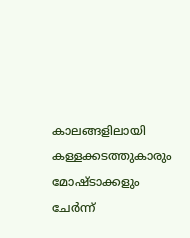കാലങ്ങളിലായി കള്ളക്കടത്തുകാരും മോഷ്ടാക്കളും ചേർന്ന്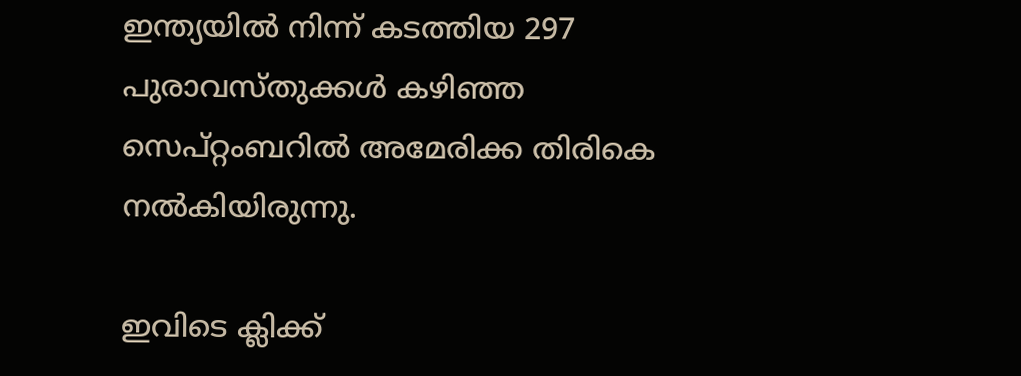ഇന്ത്യയില്‍ നിന്ന് കടത്തിയ 297 പുരാവസ്തുക്കള്‍ കഴിഞ്ഞ സെപ്റ്റംബറില്‍ അമേരിക്ക തിരികെ നല്‍കിയിരുന്നു.

ഇവിടെ ക്ലിക്ക്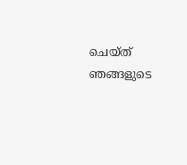ചെയ്ത് ഞങ്ങളുടെ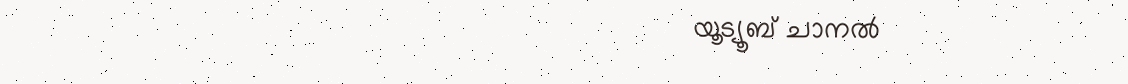യൂട്യൂബ് ചാനൽ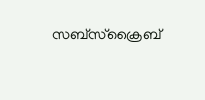സബ്സ്ക്രൈബ്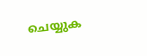ചെയ്യുക